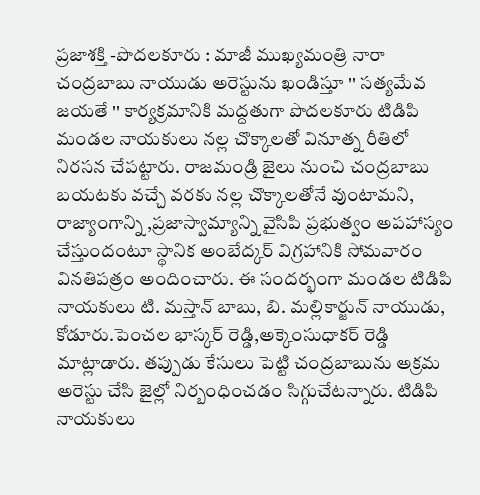ప్రజాశక్తి -పొదలకూరు : మాజీ ముఖ్యమంత్రి నారా చంద్రబాబు నాయుడు అరెస్టును ఖండిస్తూ '' సత్యమేవ జయతే '' కార్యక్రమానికి మద్దతుగా పొదలకూరు టిడిపి మండల నాయకులు నల్ల చొక్కాలతో వినూత్న రీతిలో నిరసన చేపట్టారు. రాజమండ్రి జైలు నుంచి చంద్రబాబు బయటకు వచ్చే వరకు నల్ల చొక్కాలతోనే వుంటామని, రాజ్యాంగాన్ని ,ప్రజాస్వామ్యాన్ని వైసిపి ప్రభుత్వం అపహాస్యం చేస్తుందంటూ స్థానిక అంబేద్కర్ విగ్రహానికి సోమవారం వినతిపత్రం అందించారు. ఈ సందర్భంగా మండల టిడిపి నాయకులు టి. మస్తాన్ బాబు, బి. మల్లికార్జున్ నాయుడు, కోడూరు.పెంచల భాస్కర్ రెడ్డి,అక్కెంసుధాకర్ రెడ్డి మాట్లాడారు. తప్పుడు కేసులు పెట్టి చంద్రబాబును అక్రమ అరెస్టు చేసి జైల్లో నిర్బంధించడం సిగ్గుచేటన్నారు. టిడిపి నాయకులు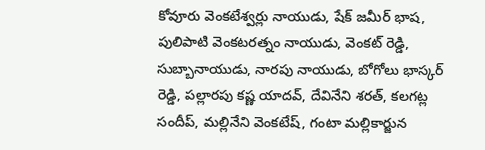కోవూరు వెంకటేశ్వర్లు నాయుడు, షేక్ జమీర్ భాష, పులిపాటి వెంకటరత్నం నాయుడు, వెంకట్ రెడ్డి, సుబ్బానాయుడు, నారపు నాయుడు, బోగోలు భాస్కర్ రెడ్డి, పల్లారపు కష్ణ యాదవ్, దేవినేని శరత్, కలగట్ల సందీప్, మల్లినేని వెంకటేష్, గంటా మల్లికార్జున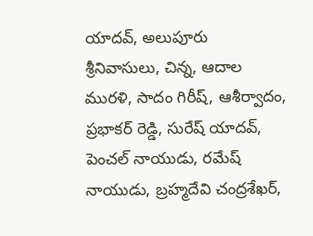యాదవ్, అలుపూరు శ్రీనివాసులు, చిన్న, ఆదాల మురళి, సాదం గిరీష్, ఆశీర్వాదం, ప్రభాకర్ రెడ్డి, సురేష్ యాదవ్, పెంచల్ నాయుడు, రమేష్ నాయుడు, బ్రహ్మదేవి చంద్రశేఖర్,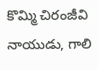కొమ్మి చిరంజీవి నాయుడు, గాలి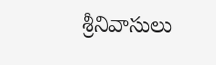శ్రీనివాసులు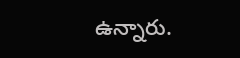ఉన్నారు.